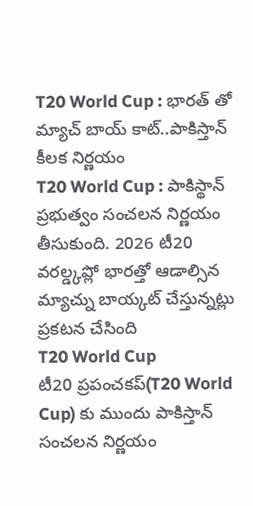T20 World Cup : భారత్ తో మ్యాచ్ బాయ్ కాట్..పాకిస్తాన్ కీలక నిర్ణయం
T20 World Cup : పాకిస్థాన్ ప్రభుత్వం సంచలన నిర్ణయం తీసుకుంది. 2026 టీ20 వరల్డ్కప్లో భారత్తో ఆడాల్సిన మ్యాచ్ను బాయ్కట్ చేస్తున్నట్లు ప్రకటన చేసింది
T20 World Cup
టీ20 ప్రపంచకప్(T20 World Cup) కు ముందు పాకిస్తాన్ సంచలన నిర్ణయం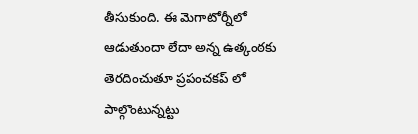తీసుకుంది. ఈ మెగాటోర్నీలో ఆడుతుందా లేదా అన్న ఉత్కంఠకు తెరదించుతూ ప్రపంచకప్ లో పాల్గొంటున్నట్టు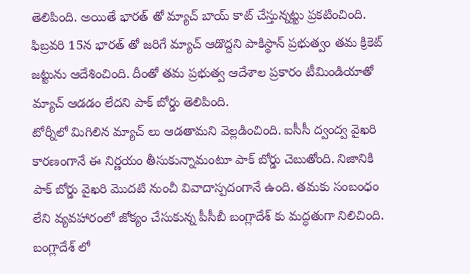తెలిపింది. అయితే భారత్ తో మ్యాచ్ బాయ్ కాట్ చేస్తున్నట్టు ప్రకటించింది. ఫిబ్రవరి 15న భారత్ తో జరిగే మ్యాచ్ ఆడొద్దని పాకిస్థాన్ ప్రభుత్వం తమ క్రికెట్ జట్టును ఆదేశించింది. దీంతో తమ ప్రభుత్వ ఆదేశాల ప్రకారం టీమిండియాతో మ్యాచ్ ఆడడం లేదని పాక్ బోర్డు తెలిపింది.
టోర్నీలో మిగిలిన మ్యాచ్ లు ఆడతామని వెల్లడించింది. ఐసీసీ ద్వంద్వ వైఖరి కారణంగానే ఈ నిర్ణయం తీసుకున్నామంటూ పాక్ బోర్డు చెబుతోంది. నిజానికి పాక్ బోర్డు వైఖరి మొదటి నుంచీ వివాదాస్పదంగానే ఉంది. తమకు సంబంధం లేని వ్యవహారంలో జోక్యం చేసుకున్న పీసీబీ బంగ్లాదేశ్ కు మద్ధతుగా నిలిచింది. బంగ్లాదేశ్ లో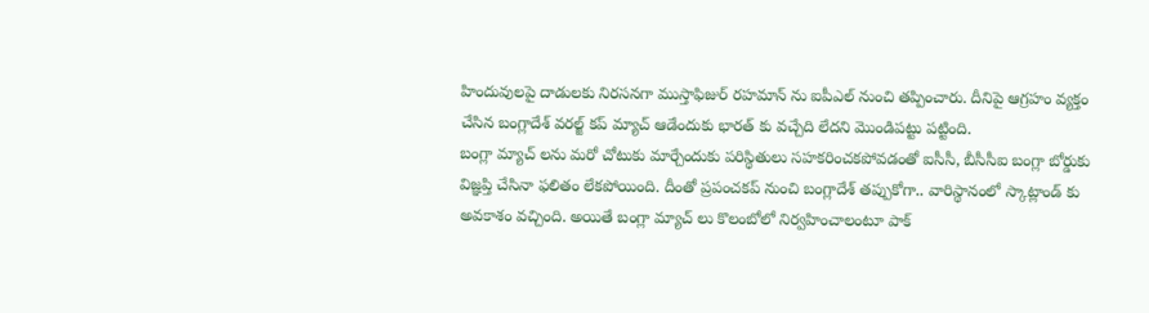హిందువులపై దాడులకు నిరసనగా ముస్తాఫిజుర్ రహమాన్ ను ఐపీఎల్ నుంచి తప్పించారు. దీనిపై ఆగ్రహం వ్యక్తం చేసిన బంగ్లాదేశ్ వరల్జ్ కప్ మ్యాచ్ ఆడేందుకు భారత్ కు వచ్చేది లేదని మొండిపట్టు పట్టింది.
బంగ్లా మ్యాచ్ లను మరో చోటుకు మార్చేందుకు పరిస్థితులు సహకరించకపోవడంతో ఐసీసీ, బీసీసీఐ బంగ్లా బోర్డుకు విజ్ఞప్తి చేసినా ఫలితం లేకపోయింది. దీంతో ప్రపంచకప్ నుంచి బంగ్లాదేశ్ తప్పుకోగా.. వారిస్థానంలో స్కాట్లాండ్ కు అవకాశం వచ్చింది. అయితే బంగ్లా మ్యాచ్ లు కొలంబోలో నిర్వహించాలంటూ పాక్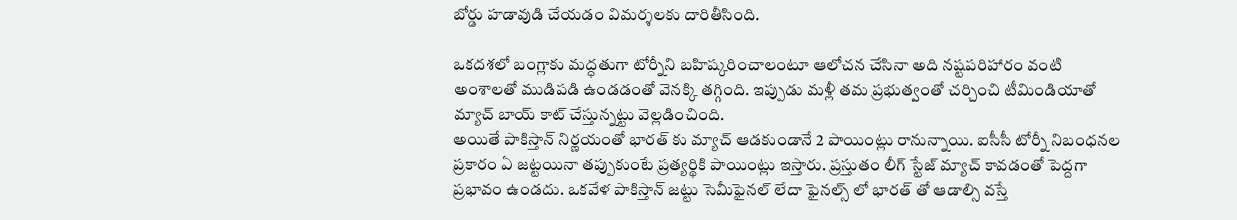బోర్డు హడావుడి చేయడం విమర్శలకు దారితీసింది.

ఒకదశలో బంగ్లాకు మద్ధతుగా టోర్నీని బహిష్కరించాలంటూ ఆలోచన చేసినా అది నష్టపరిహారం వంటి అంశాలతో ముడిపడి ఉండడంతో వెనక్కి తగ్గింది. ఇప్పుడు మళ్లీ తమ ప్రభుత్వంతో చర్చించి టీమిండియాతో మ్యాచ్ బాయ్ కాట్ చేస్తున్నట్టు వెల్లడించింది.
అయితే పాకిస్తాన్ నిర్ణయంతో భారత్ కు మ్యాచ్ ఆడకుండానే 2 పాయింట్లు రానున్నాయి. ఐసీసీ టోర్నీ నిబంధనల ప్రకారం ఏ జట్టయినా తప్పుకుంటే ప్రత్యర్థికి పాయింట్లు ఇస్తారు. ప్రస్తుతం లీగ్ స్టేజ్ మ్యాచ్ కావడంతో పెద్దగా ప్రభావం ఉండదు. ఒకవేళ పాకిస్తాన్ జట్టు సెమీఫైనల్ లేదా ఫైనల్స్ లో భారత్ తో ఆడాల్సి వస్తే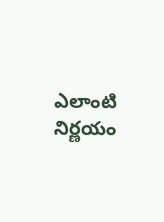ఎలాంటి నిర్ణయం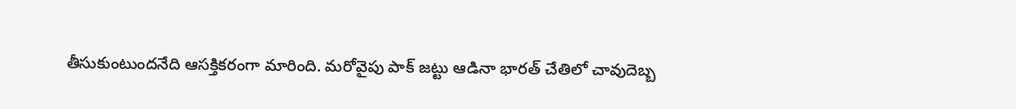తీసుకుంటుందనేది ఆసక్తికరంగా మారింది. మరోవైపు పాక్ జట్టు ఆడినా భారత్ చేతిలో చావుదెబ్బ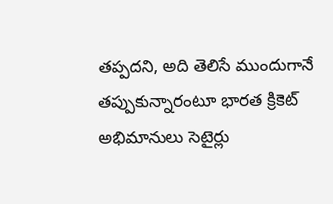తప్పదని, అది తెలిసే ముందుగానే తప్పుకున్నారంటూ భారత క్రికెట్ అభిమానులు సెటైర్లు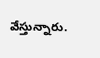వేస్తున్నారు.